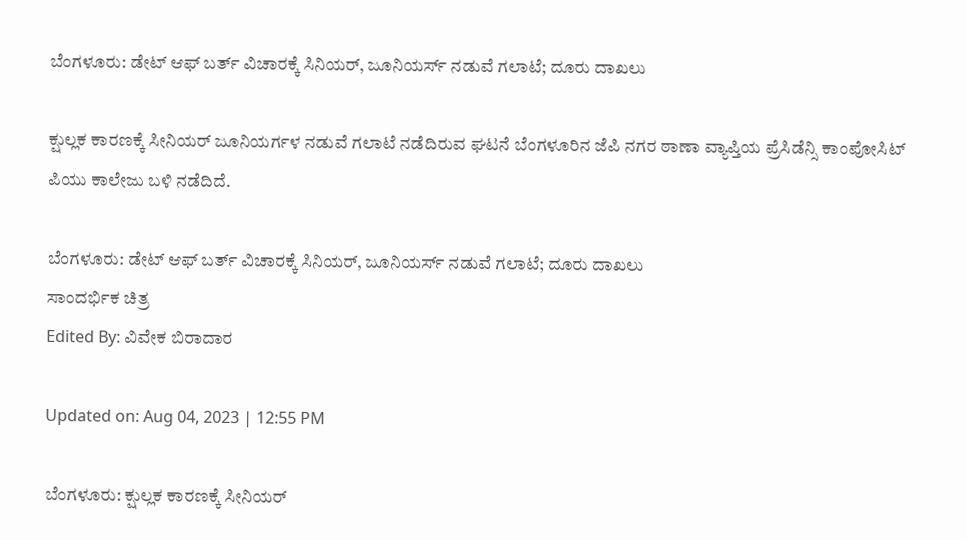ಬೆಂಗಳೂರು: ಡೇಟ್ ಆಫ್ ಬರ್ತ್ ವಿಚಾರಕ್ಕೆ ಸಿನಿಯರ್, ಜೂನಿಯರ್ಸ್ ನಡುವೆ ಗಲಾಟೆ; ದೂರು ದಾಖಲು

ಕ್ಷುಲ್ಲಕ ಕಾರಣಕ್ಕೆ ಸೀನಿಯರ್ ಜೂನಿಯರ್ಗಳ ನಡುವೆ ಗಲಾಟೆ ನಡೆದಿರುವ ಘಟನೆ ಬೆಂಗಳೂರಿನ ಜೆಪಿ ನಗರ ಠಾಣಾ ವ್ಯಾಪ್ತಿಯ ಪ್ರೆಸಿಡೆನ್ಸಿ ಕಾಂಪೋಸಿಟ್ ಪಿಯು ಕಾಲೇಜು ಬಳಿ ನಡೆದಿದೆ.

ಬೆಂಗಳೂರು: ಡೇಟ್ ಆಫ್ ಬರ್ತ್ ವಿಚಾರಕ್ಕೆ ಸಿನಿಯರ್, ಜೂನಿಯರ್ಸ್ ನಡುವೆ ಗಲಾಟೆ; ದೂರು ದಾಖಲು
ಸಾಂದರ್ಭಿಕ ಚಿತ್ರ
Edited By: ವಿವೇಕ ಬಿರಾದಾರ

Updated on: Aug 04, 2023 | 12:55 PM

ಬೆಂಗಳೂರು: ಕ್ಷುಲ್ಲಕ ಕಾರಣಕ್ಕೆ ಸೀನಿಯರ್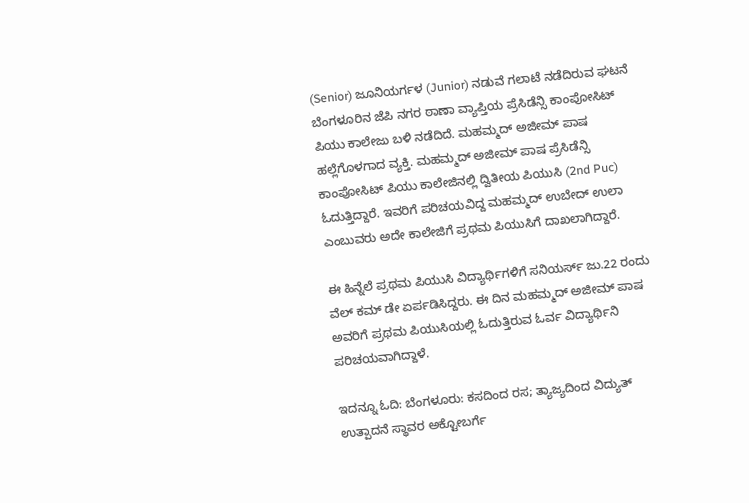(Senior) ಜೂನಿಯರ್ಗಳ (Junior) ನಡುವೆ ಗಲಾಟೆ ನಡೆದಿರುವ ಘಟನೆ ಬೆಂಗಳೂರಿನ ಜೆಪಿ ನಗರ ಠಾಣಾ ವ್ಯಾಪ್ತಿಯ ಪ್ರೆಸಿಡೆನ್ಸಿ ಕಾಂಪೋಸಿಟ್ ಪಿಯು ಕಾಲೇಜು ಬಳಿ ನಡೆದಿದೆ. ಮಹಮ್ಮದ್ ಅಜೀಮ್ ಪಾಷ ಹಲ್ಲೆಗೊಳಗಾದ ವ್ಯಕ್ತಿ. ಮಹಮ್ಮದ್ ಅಜೀಮ್ ಪಾಷ ಪ್ರೆಸಿಡೆನ್ಸಿ ಕಾಂಪೋಸಿಟ್ ಪಿಯು ಕಾಲೇಜಿನಲ್ಲಿ ದ್ವಿತೀಯ ಪಿಯುಸಿ (2nd Puc) ಓದುತ್ತಿದ್ದಾರೆ. ಇವರಿಗೆ ಪರಿಚಯವಿದ್ದ ಮಹಮ್ಮದ್ ಉಬೇದ್ ಉಲಾ ಎಂಬುವರು ಅದೇ ಕಾಲೇಜಿಗೆ ಪ್ರಥಮ ಪಿಯುಸಿಗೆ ದಾಖಲಾಗಿದ್ದಾರೆ.

ಈ ಹಿನ್ನೆಲೆ ಪ್ರಥಮ ಪಿಯುಸಿ ವಿದ್ಯಾರ್ಥಿಗಳಿಗೆ ಸನಿಯರ್ಸ್ ಜು.22 ರಂದು ವೆಲ್ ಕಮ್ ಡೇ ಏರ್ಪಡಿಸಿದ್ದರು. ಈ ದಿನ ಮಹಮ್ಮದ್ ಅಜೀಮ್ ಪಾಷ ಅವರಿಗೆ ಪ್ರಥಮ ಪಿಯುಸಿಯಲ್ಲಿ ಓದುತ್ತಿರುವ ಓರ್ವ ವಿದ್ಯಾರ್ಥಿನಿ ಪರಿಚಯವಾಗಿದ್ದಾಳೆ.

ಇದನ್ನೂ ಓದಿ: ಬೆಂಗಳೂರು: ಕಸದಿಂದ ರಸ; ತ್ಯಾಜ್ಯದಿಂದ ವಿದ್ಯುತ್ ಉತ್ಪಾದನೆ ಸ್ಥಾವರ ಅಕ್ಟೋಬರ್ಗೆ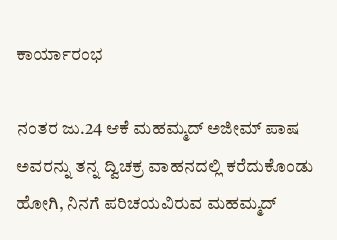ಕಾರ್ಯಾರಂಭ

ನಂತರ ಜು.24 ಆಕೆ ಮಹಮ್ಮದ್ ಅಜೀಮ್ ಪಾಷ ಅವರನ್ನು ತನ್ನ ದ್ವಿಚಕ್ರ ವಾಹನದಲ್ಲಿ ಕರೆದುಕೊಂಡು ಹೋಗಿ, ನಿನಗೆ ಪರಿಚಯವಿರುವ ಮಹಮ್ಮದ್‌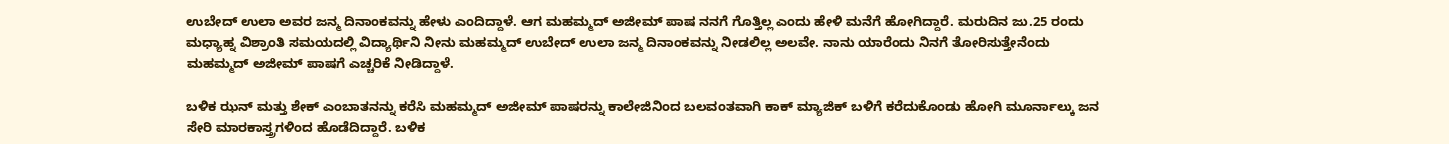ಉಬೇದ್ ಉಲಾ ಅವರ ಜನ್ಮ ದಿನಾಂಕವನ್ನು ಹೇಳು ಎಂದಿದ್ದಾಳೆ. ಆಗ ಮಹಮ್ಮದ್ ಅಜೀಮ್ ಪಾಷ ನನಗೆ ಗೊತ್ತಿಲ್ಲ ಎಂದು ಹೇಳಿ ಮನೆಗೆ ಹೋಗಿದ್ದಾರೆ. ಮರುದಿನ ಜು.25 ರಂದು ಮಧ್ಯಾಹ್ನ ವಿಶ್ರಾಂತಿ ಸಮಯದಲ್ಲಿ ವಿದ್ಯಾರ್ಥಿನಿ ನೀನು ಮಹಮ್ಮದ್ ಉಬೇದ್ ಉಲಾ ಜನ್ಮ ದಿನಾಂಕವನ್ನು ನೀಡಲಿಲ್ಲ ಅಲವೇ. ನಾನು ಯಾರೆಂದು ನಿನಗೆ ತೋರಿಸುತ್ತೇನೆಂದು ಮಹಮ್ಮದ್ ಅಜೀಮ್ ಪಾಷಗೆ ಎಚ್ಚರಿಕೆ ನೀಡಿದ್ದಾಳೆ.

ಬಳಿಕ ಝನ್ ಮತ್ತು ಶೇಕ್ ಎಂಬಾತನನ್ನು ಕರೆಸಿ ಮಹಮ್ಮದ್ ಅಜೀಮ್ ಪಾಷರನ್ನು ಕಾಲೇಜಿನಿಂದ ಬಲವಂತವಾಗಿ ಕಾಕ್ ಮ್ಯಾಜಿಕ್ ಬಳಿಗೆ ಕರೆದುಕೊಂಡು ಹೋಗಿ ಮೂರ್ನಾಲ್ಕು ಜನ ಸೇರಿ ಮಾರಕಾಸ್ತ್ರಗಳಿಂದ ಹೊಡೆದಿದ್ದಾರೆ. ಬಳಿಕ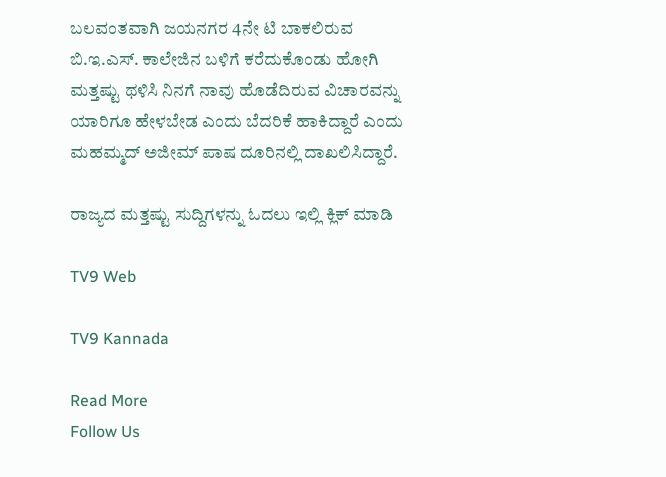ಬಲವಂತವಾಗಿ ಜಯನಗರ 4ನೇ ಟಿ ಬಾಕಲಿರುವ ಬಿ.ಇ.ಎಸ್. ಕಾಲೇಜಿನ ಬಳಿಗೆ ಕರೆದುಕೊಂಡು ಹೋಗಿ ಮತ್ತಷ್ಟು ಥಳಿಸಿ ನಿನಗೆ ನಾವು ಹೊಡೆದಿರುವ ವಿಚಾರವನ್ನು ಯಾರಿಗೂ ಹೇಳಬೇಡ ಎಂದು ಬೆದರಿಕೆ ಹಾಕಿದ್ದಾರೆ ಎಂದು ಮಹಮ್ಮದ್ ಅಜೀಮ್ ಪಾಷ ದೂರಿನಲ್ಲಿ ದಾಖಲಿಸಿದ್ದಾರೆ.

ರಾಜ್ಯದ ಮತ್ತಷ್ಟು ಸುದ್ದಿಗಳನ್ನು ಓದಲು ಇಲ್ಲಿ ಕ್ಲಿಕ್ ಮಾಡಿ

TV9 Web

TV9 Kannada

Read More
Follow Us